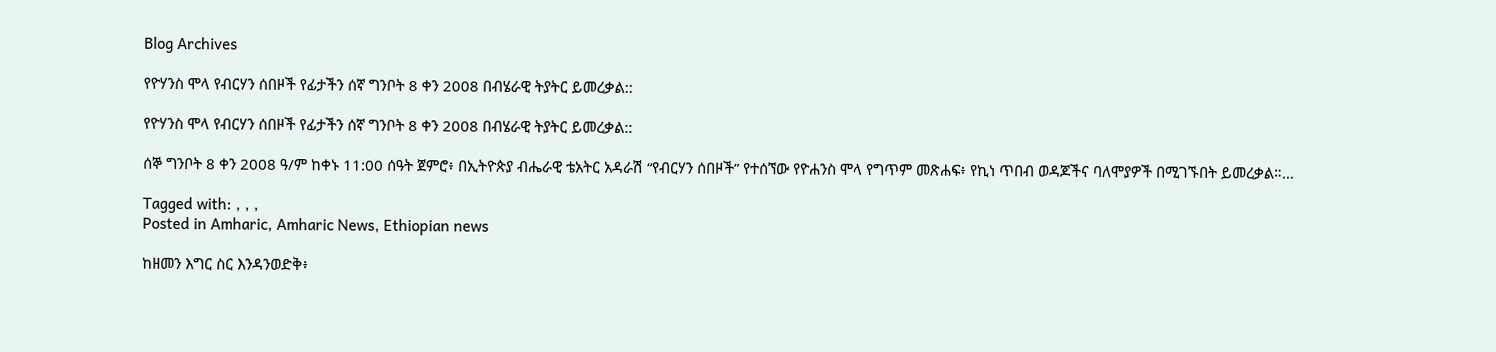Blog Archives

የዮሃንስ ሞላ የብርሃን ሰበዞች የፊታችን ሰኛ ግንቦት 8 ቀን 2008 በብሄራዊ ትያትር ይመረቃል::

የዮሃንስ ሞላ የብርሃን ሰበዞች የፊታችን ሰኛ ግንቦት 8 ቀን 2008 በብሄራዊ ትያትር ይመረቃል::

ሰኞ ግንቦት 8 ቀን 2008 ዓ/ም ከቀኑ 11:00 ሰዓት ጀምሮ፥ በኢትዮጵያ ብሔራዊ ቴአትር አዳራሽ “የብርሃን ሰበዞች” የተሰኘው የዮሐንስ ሞላ የግጥም መጽሐፍ፥ የኪነ ጥበብ ወዳጆችና ባለሞያዎች በሚገኙበት ይመረቃል።…

Tagged with: , , ,
Posted in Amharic, Amharic News, Ethiopian news

ከዘመን እግር ስር እንዳንወድቅ፥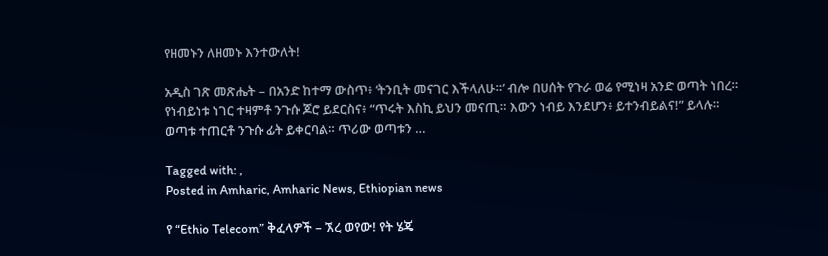የዘመኑን ለዘመኑ እንተውለት!

አዲስ ገጽ መጽሔት – በአንድ ከተማ ውስጥ፥ ‘ትንቢት መናገር እችላለሁ።’ ብሎ በሀሰት የጉራ ወሬ የሚነዛ አንድ ወጣት ነበረ። የነብይነቱ ነገር ተዛምቶ ንጉሱ ጆሮ ይደርስና፥ “ጥሩት እስኪ ይህን መናጢ። እውን ነብይ እንደሆን፥ ይተንብይልና!” ይላሉ። ወጣቱ ተጠርቶ ንጉሱ ፊት ይቀርባል። ጥሪው ወጣቱን …

Tagged with: ,
Posted in Amharic, Amharic News, Ethiopian news

የ “Ethio Telecom” ቅፈላዎች – ኧረ ወየው! የት ሄጄ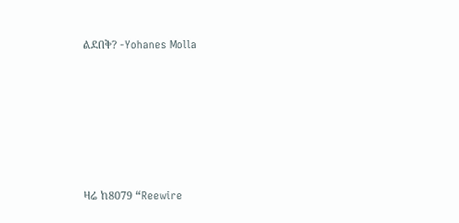ልደበቅ? -Yohanes Molla









ዛሬ ከ8079 “Reewire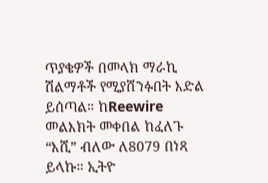ጥያቄዎች በመላክ ማራኪ ሽልማቶች የሚያሸንፉበት እድል ይሰጣል። ከReewire መልእክት መቀበል ከፈለጉ “እሺ” ብለው ለ8079 በነጻ ይላኩ። ኢትዮ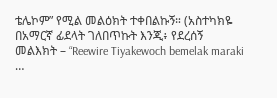ቴሌኮም” የሚል መልዕክት ተቀበልኩኝ። (አስተካክዬ በአማርኛ ፊደላት ገለበጥኩት እንጂ፥ የደረሰኝ መልእክት – “Reewire Tiyakewoch bemelak maraki …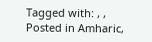Tagged with: , ,
Posted in Amharic,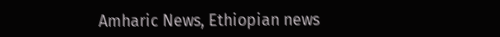Amharic News, Ethiopian news